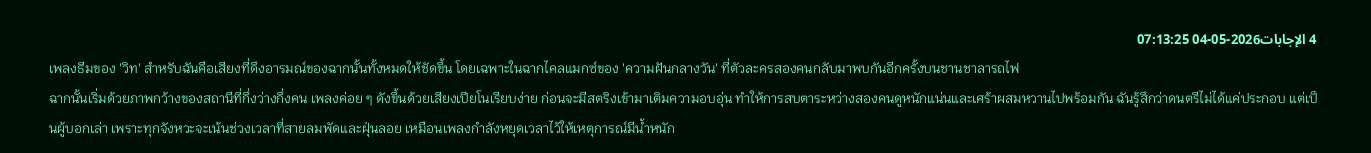4 الإجابات2026-05-04 07:13:25
เพลงธีมของ 'วิท' สำหรับฉันคือเสียงที่ดึงอารมณ์ของฉากนั้นทั้งหมดให้ชัดขึ้น โดยเฉพาะในฉากไคลแมกซ์ของ 'ความฝันกลางวัน' ที่ตัวละครสองคนกลับมาพบกันอีกครั้งบนชานชาลารถไฟ
ฉากนั้นเริ่มด้วยภาพกว้างของสถานีที่กึ่งว่างกึ่งคน เพลงค่อย ๆ ดังขึ้นด้วยเสียงเปียโนเรียบง่าย ก่อนจะมีสตริงเข้ามาเติมความอบอุ่น ทำให้การสบตาระหว่างสองคนดูหนักแน่นและเศร้าผสมหวานไปพร้อมกัน ฉันรู้สึกว่าดนตรีไม่ได้แค่ประกอบ แต่เป็นผู้บอกเล่า เพราะทุกจังหวะจะเน้นช่วงเวลาที่สายลมพัดและฝุ่นลอย เหมือนเพลงกำลังหยุดเวลาไว้ให้เหตุการณ์มีน้ำหนัก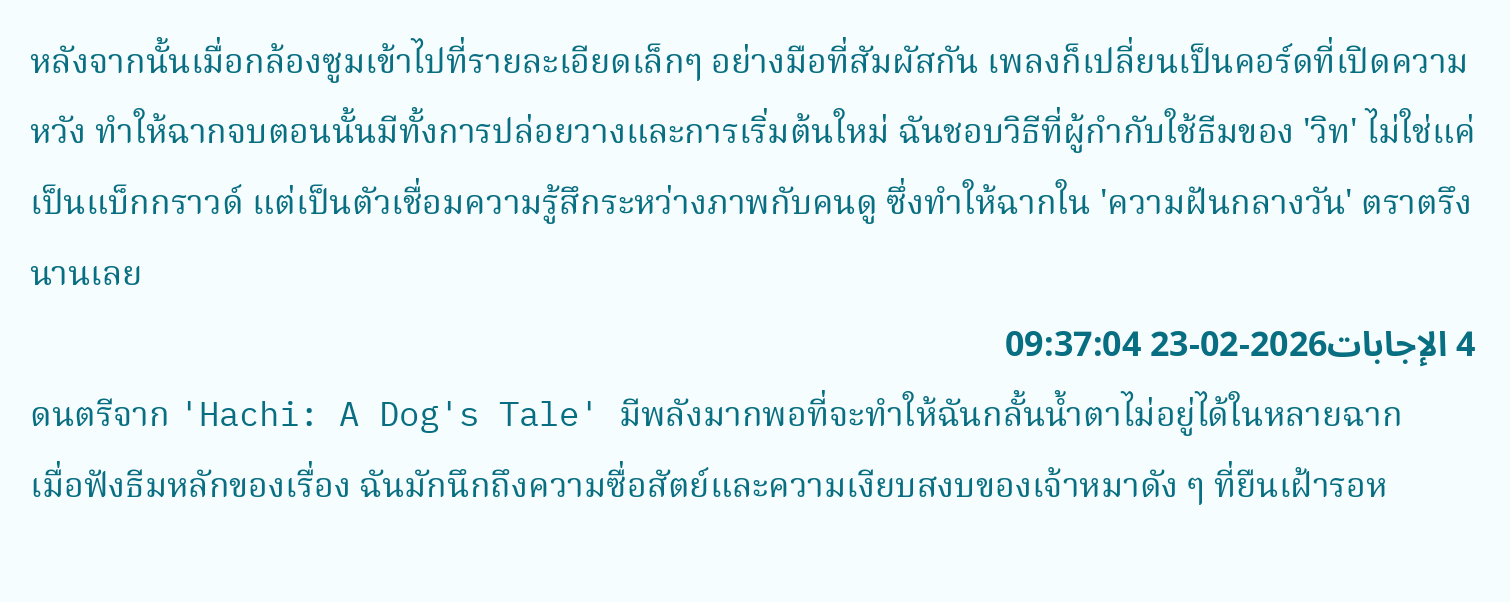หลังจากนั้นเมื่อกล้องซูมเข้าไปที่รายละเอียดเล็กๆ อย่างมือที่สัมผัสกัน เพลงก็เปลี่ยนเป็นคอร์ดที่เปิดความหวัง ทำให้ฉากจบตอนนั้นมีทั้งการปล่อยวางและการเริ่มต้นใหม่ ฉันชอบวิธีที่ผู้กำกับใช้ธีมของ 'วิท' ไม่ใช่แค่เป็นแบ็กกราวด์ แต่เป็นตัวเชื่อมความรู้สึกระหว่างภาพกับคนดู ซึ่งทำให้ฉากใน 'ความฝันกลางวัน' ตราตรึงนานเลย
4 الإجابات2026-02-23 09:37:04
ดนตรีจาก 'Hachi: A Dog's Tale' มีพลังมากพอที่จะทำให้ฉันกลั้นน้ำตาไม่อยู่ได้ในหลายฉาก
เมื่อฟังธีมหลักของเรื่อง ฉันมักนึกถึงความซื่อสัตย์และความเงียบสงบของเจ้าหมาดัง ๆ ที่ยืนเฝ้ารอห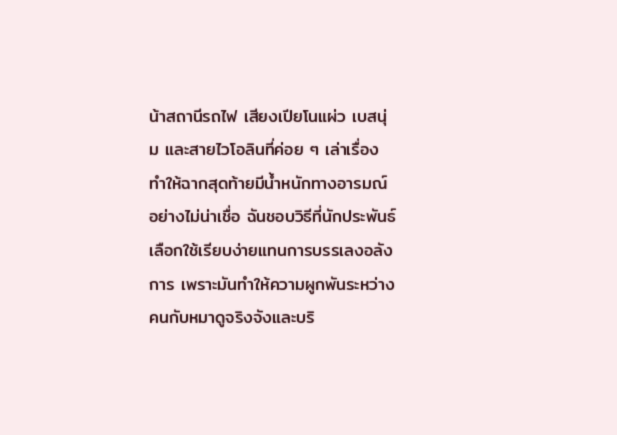น้าสถานีรถไฟ เสียงเปียโนแผ่ว เบสนุ่ม และสายไวโอลินที่ค่อย ๆ เล่าเรื่อง ทำให้ฉากสุดท้ายมีน้ำหนักทางอารมณ์อย่างไม่น่าเชื่อ ฉันชอบวิธีที่นักประพันธ์เลือกใช้เรียบง่ายแทนการบรรเลงอลังการ เพราะมันทำให้ความผูกพันระหว่างคนกับหมาดูจริงจังและบริ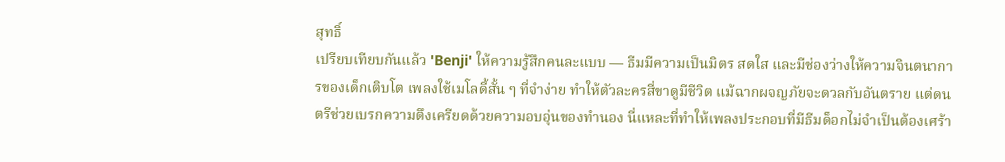สุทธิ์
เปรียบเทียบกันแล้ว 'Benji' ให้ความรู้สึกคนละแบบ — ธีมมีความเป็นมิตร สดใส และมีช่องว่างให้ความจินตนาการของเด็กเติบโต เพลงใช้เมโลดี้สั้น ๆ ที่จำง่าย ทำให้ตัวละครสี่ขาดูมีชีวิต แม้ฉากผจญภัยจะดวลกับอันตราย แต่ดนตรีช่วยเบรกความตึงเครียดด้วยความอบอุ่นของทำนอง นี่แหละที่ทำให้เพลงประกอบที่มีธีมด็อกไม่จำเป็นต้องเศร้า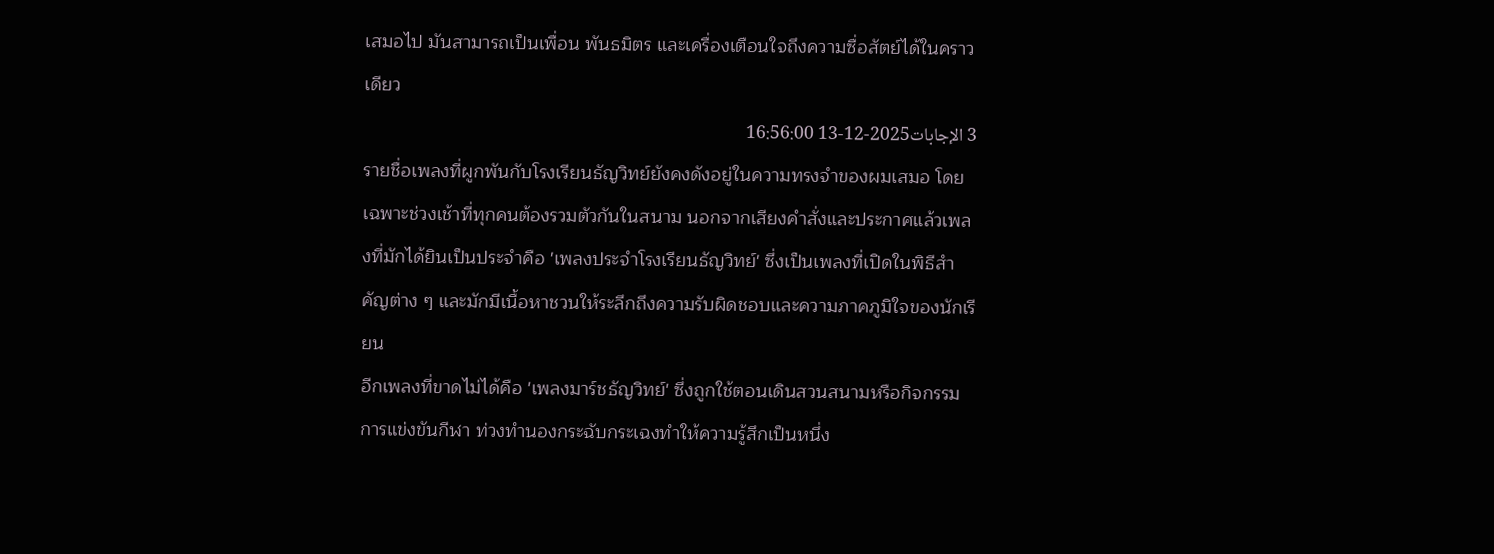เสมอไป มันสามารถเป็นเพื่อน พันธมิตร และเครื่องเตือนใจถึงความซื่อสัตย์ได้ในคราวเดียว
3 الإجابات2025-12-13 16:56:00
รายชื่อเพลงที่ผูกพันกับโรงเรียนธัญวิทย์ยังคงดังอยู่ในความทรงจำของผมเสมอ โดยเฉพาะช่วงเช้าที่ทุกคนต้องรวมตัวกันในสนาม นอกจากเสียงคำสั่งและประกาศแล้วเพลงที่มักได้ยินเป็นประจำคือ 'เพลงประจำโรงเรียนธัญวิทย์' ซึ่งเป็นเพลงที่เปิดในพิธีสำคัญต่าง ๆ และมักมีเนื้อหาชวนให้ระลึกถึงความรับผิดชอบและความภาคภูมิใจของนักเรียน
อีกเพลงที่ขาดไม่ได้คือ 'เพลงมาร์ชธัญวิทย์' ซึ่งถูกใช้ตอนเดินสวนสนามหรือกิจกรรมการแข่งขันกีฬา ท่วงทำนองกระฉับกระเฉงทำให้ความรู้สึกเป็นหนึ่ง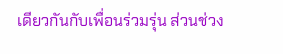เดียวกันกับเพื่อนร่วมรุ่น ส่วนช่วง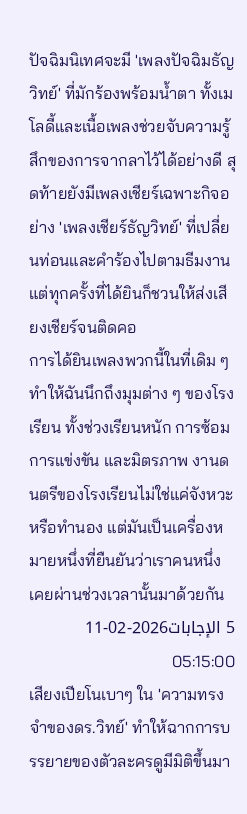ปัจฉิมนิเทศจะมี 'เพลงปัจฉิมธัญวิทย์' ที่มักร้องพร้อมน้ำตา ทั้งเมโลดี้และเนื้อเพลงช่วยจับความรู้สึกของการจากลาไว้ได้อย่างดี สุดท้ายยังมีเพลงเชียร์เฉพาะกิจอย่าง 'เพลงเชียร์ธัญวิทย์' ที่เปลี่ยนท่อนและคำร้องไปตามธีมงาน แต่ทุกครั้งที่ได้ยินก็ชวนให้ส่งเสียงเชียร์จนติดคอ
การได้ยินเพลงพวกนี้ในที่เดิม ๆ ทำให้ฉันนึกถึงมุมต่าง ๆ ของโรงเรียน ทั้งช่วงเรียนหนัก การซ้อม การแข่งขัน และมิตรภาพ งานดนตรีของโรงเรียนไม่ใช่แค่จังหวะหรือทำนอง แต่มันเป็นเครื่องหมายหนึ่งที่ยืนยันว่าเราคนหนึ่งเคยผ่านช่วงเวลานั้นมาด้วยกัน
5 الإجابات2026-02-11 05:15:00
เสียงเปียโนเบาๆ ใน 'ความทรงจำของดร.วิทย์' ทำให้ฉากการบรรยายของตัวละครดูมีมิติขึ้นมา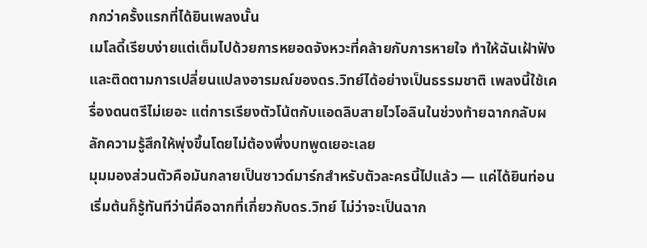กกว่าครั้งแรกที่ได้ยินเพลงนั้น
เมโลดี้เรียบง่ายแต่เต็มไปด้วยการหยอดจังหวะที่คล้ายกับการหายใจ ทำให้ฉันเฝ้าฟังและติดตามการเปลี่ยนแปลงอารมณ์ของดร.วิทย์ได้อย่างเป็นธรรมชาติ เพลงนี้ใช้เครื่องดนตรีไม่เยอะ แต่การเรียงตัวโน้ตกับแอดลิบสายไวโอลินในช่วงท้ายฉากกลับผลักความรู้สึกให้พุ่งขึ้นโดยไม่ต้องพึ่งบทพูดเยอะเลย
มุมมองส่วนตัวคือมันกลายเป็นซาวด์มาร์กสำหรับตัวละครนี้ไปแล้ว — แค่ได้ยินท่อนเริ่มต้นก็รู้ทันทีว่านี่คือฉากที่เกี่ยวกับดร.วิทย์ ไม่ว่าจะเป็นฉาก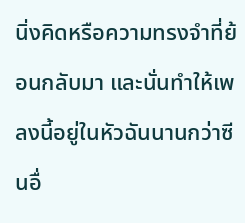นิ่งคิดหรือความทรงจำที่ย้อนกลับมา และนั่นทำให้เพลงนี้อยู่ในหัวฉันนานกว่าซีนอื่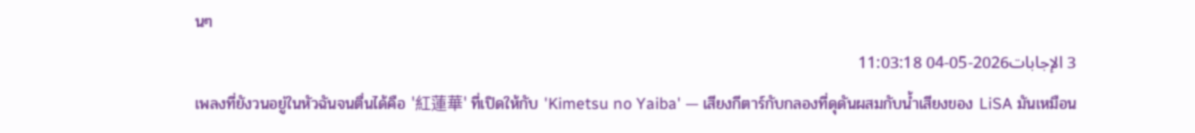นๆ
3 الإجابات2026-05-04 11:03:18
เพลงที่ยังวนอยู่ในหัวฉันจนตื่นได้คือ '紅蓮華' ที่เปิดให้กับ 'Kimetsu no Yaiba' — เสียงกีตาร์กับกลองที่ดุดันผสมกับน้ำเสียงของ LiSA มันเหมือน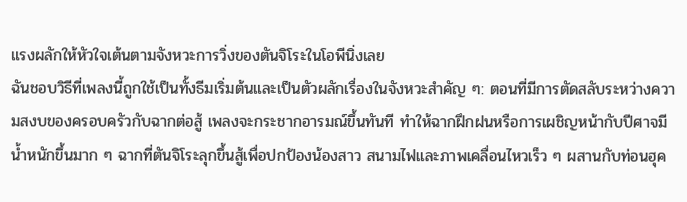แรงผลักให้หัวใจเต้นตามจังหวะการวิ่งของตันจิโระในโอพีนิ่งเลย
ฉันชอบวิธีที่เพลงนี้ถูกใช้เป็นทั้งธีมเริ่มต้นและเป็นตัวผลักเรื่องในจังหวะสำคัญ ๆ: ตอนที่มีการตัดสลับระหว่างความสงบของครอบครัวกับฉากต่อสู้ เพลงจะกระชากอารมณ์ขึ้นทันที ทำให้ฉากฝึกฝนหรือการเผชิญหน้ากับปีศาจมีน้ำหนักขึ้นมาก ๆ ฉากที่ตันจิโระลุกขึ้นสู้เพื่อปกป้องน้องสาว สนามไฟและภาพเคลื่อนไหวเร็ว ๆ ผสานกับท่อนฮุค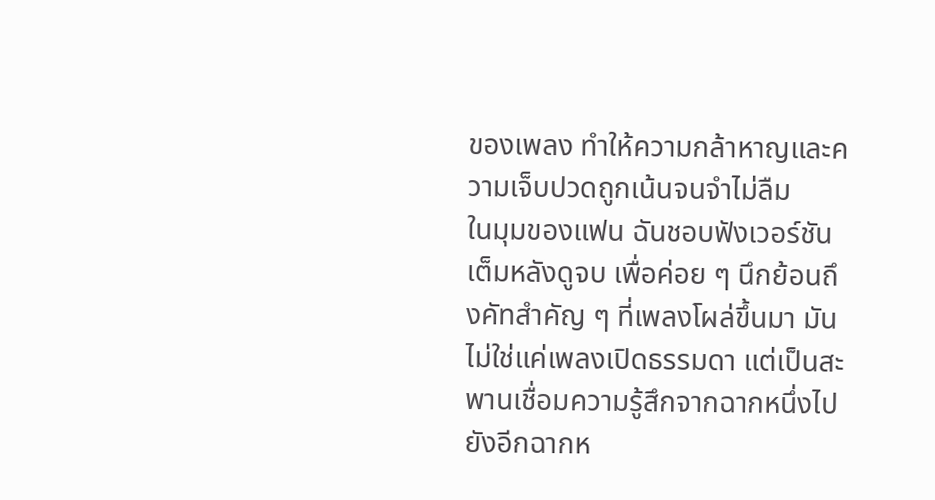ของเพลง ทำให้ความกล้าหาญและความเจ็บปวดถูกเน้นจนจำไม่ลืม
ในมุมของแฟน ฉันชอบฟังเวอร์ชันเต็มหลังดูจบ เพื่อค่อย ๆ นึกย้อนถึงคัทสำคัญ ๆ ที่เพลงโผล่ขึ้นมา มันไม่ใช่แค่เพลงเปิดธรรมดา แต่เป็นสะพานเชื่อมความรู้สึกจากฉากหนึ่งไปยังอีกฉากห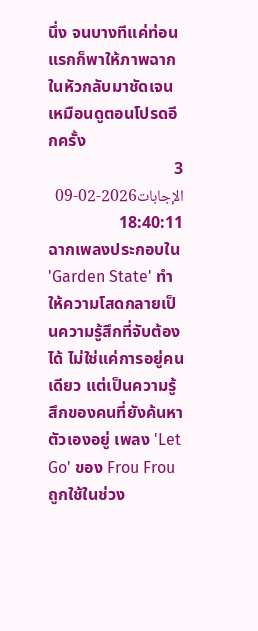นึ่ง จนบางทีแค่ท่อนแรกก็พาให้ภาพฉากในหัวกลับมาชัดเจนเหมือนดูตอนโปรดอีกครั้ง
3 الإجابات2026-02-09 18:40:11
ฉากเพลงประกอบใน 'Garden State' ทำให้ความโสดกลายเป็นความรู้สึกที่จับต้องได้ ไม่ใช่แค่การอยู่คนเดียว แต่เป็นความรู้สึกของคนที่ยังค้นหาตัวเองอยู่ เพลง 'Let Go' ของ Frou Frou ถูกใช้ในช่วง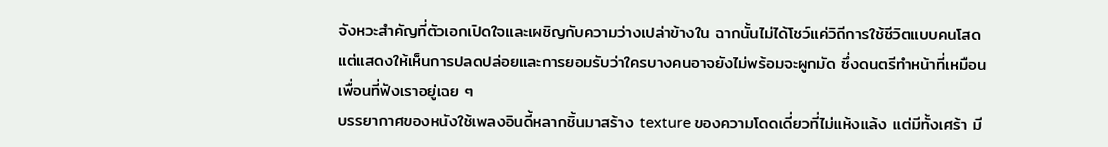จังหวะสำคัญที่ตัวเอกเปิดใจและเผชิญกับความว่างเปล่าข้างใน ฉากนั้นไม่ได้โชว์แค่วิถีการใช้ชีวิตแบบคนโสด แต่แสดงให้เห็นการปลดปล่อยและการยอมรับว่าใครบางคนอาจยังไม่พร้อมจะผูกมัด ซึ่งดนตรีทำหน้าที่เหมือนเพื่อนที่ฟังเราอยู่เฉย ๆ
บรรยากาศของหนังใช้เพลงอินดี้หลากชิ้นมาสร้าง texture ของความโดดเดี่ยวที่ไม่แห้งแล้ง แต่มีทั้งเศร้า มี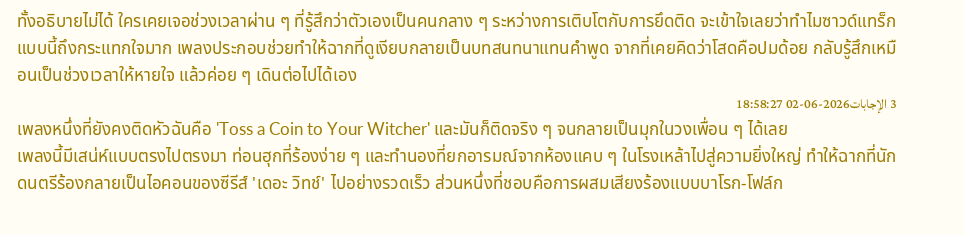ทั้งอธิบายไม่ได้ ใครเคยเจอช่วงเวลาผ่าน ๆ ที่รู้สึกว่าตัวเองเป็นคนกลาง ๆ ระหว่างการเติบโตกับการยึดติด จะเข้าใจเลยว่าทำไมซาวด์แทร็กแบบนี้ถึงกระแทกใจมาก เพลงประกอบช่วยทำให้ฉากที่ดูเงียบกลายเป็นบทสนทนาแทนคำพูด จากที่เคยคิดว่าโสดคือปมด้อย กลับรู้สึกเหมือนเป็นช่วงเวลาให้หายใจ แล้วค่อย ๆ เดินต่อไปได้เอง
3 الإجابات2026-06-02 18:58:27
เพลงหนึ่งที่ยังคงติดหัวฉันคือ 'Toss a Coin to Your Witcher' และมันก็ติดจริง ๆ จนกลายเป็นมุกในวงเพื่อน ๆ ได้เลย
เพลงนี้มีเสน่ห์แบบตรงไปตรงมา ท่อนฮุกที่ร้องง่าย ๆ และทำนองที่ยกอารมณ์จากห้องแคบ ๆ ในโรงเหล้าไปสู่ความยิ่งใหญ่ ทำให้ฉากที่นักดนตรีร้องกลายเป็นไอคอนของซีรีส์ 'เดอะ วิทช์' ไปอย่างรวดเร็ว ส่วนหนึ่งที่ชอบคือการผสมเสียงร้องแบบบาโรก-โฟล์ก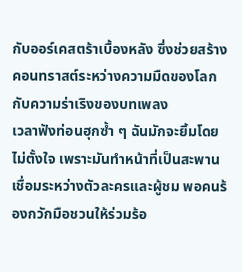กับออร์เคสตร้าเบื้องหลัง ซึ่งช่วยสร้างคอนทราสต์ระหว่างความมืดของโลกกับความร่าเริงของบทเพลง
เวลาฟังท่อนฮุกซ้ำ ๆ ฉันมักจะยิ้มโดยไม่ตั้งใจ เพราะมันทำหน้าที่เป็นสะพานเชื่อมระหว่างตัวละครและผู้ชม พอคนร้องกวักมือชวนให้ร่วมร้อ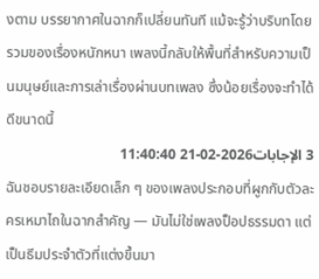งตาม บรรยากาศในฉากก็เปลี่ยนทันที แม้จะรู้ว่าบริบทโดยรวมของเรื่องหนักหนา เพลงนี้กลับให้พื้นที่สำหรับความเป็นมนุษย์และการเล่าเรื่องผ่านบทเพลง ซึ่งน้อยเรื่องจะทำได้ดีขนาดนี้
3 الإجابات2026-02-21 11:40:40
ฉันชอบรายละเอียดเล็ก ๆ ของเพลงประกอบที่ผูกกับตัวละครเหมาไถในฉากสำคัญ — มันไม่ใช่เพลงป็อปธรรมดา แต่เป็นธีมประจำตัวที่แต่งขึ้นมา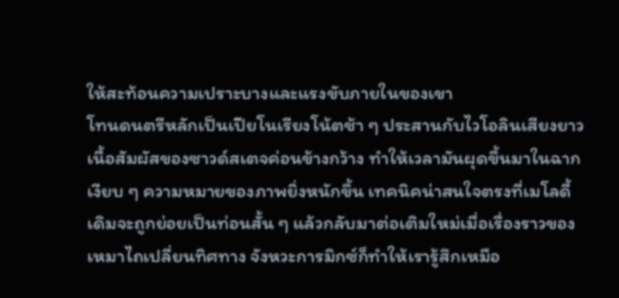ให้สะท้อนความเปราะบางและแรงขับภายในของเขา
โทนดนตรีหลักเป็นเปียโนเรียงโน้ตช้า ๆ ประสานกับไวโอลินเสียงยาว เนื้อสัมผัสของซาวด์สเตจค่อนข้างกว้าง ทำให้เวลามันผุดขึ้นมาในฉากเงียบ ๆ ความหมายของภาพยิ่งหนักขึ้น เทคนิคน่าสนใจตรงที่เมโลดี้เดิมจะถูกย่อยเป็นท่อนสั้น ๆ แล้วกลับมาต่อเติมใหม่เมื่อเรื่องราวของเหมาไถเปลี่ยนทิศทาง จังหวะการมิกซ์ก็ทำให้เรารู้สึกเหมือ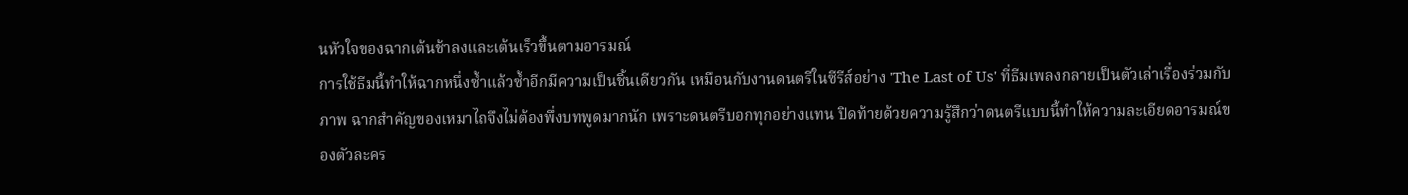นหัวใจของฉากเต้นช้าลงและเต้นเร็วขึ้นตามอารมณ์
การใช้ธีมนี้ทำให้ฉากหนึ่งซ้ำแล้วซ้ำอีกมีความเป็นชิ้นเดียวกัน เหมือนกับงานดนตรีในซีรีส์อย่าง 'The Last of Us' ที่ธีมเพลงกลายเป็นตัวเล่าเรื่องร่วมกับภาพ ฉากสำคัญของเหมาไถจึงไม่ต้องพึ่งบทพูดมากนัก เพราะดนตรีบอกทุกอย่างแทน ปิดท้ายด้วยความรู้สึกว่าดนตรีแบบนี้ทำให้ความละเอียดอารมณ์ของตัวละคร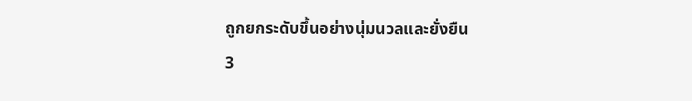ถูกยกระดับขึ้นอย่างนุ่มนวลและยั่งยืน
3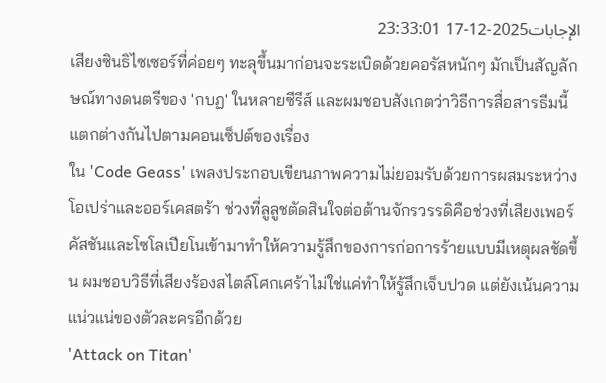الإجابات2025-12-17 23:33:01
เสียงซินธิไซเซอร์ที่ค่อยๆ ทะลุขึ้นมาก่อนจะระเบิดด้วยคอรัสหนักๆ มักเป็นสัญลักษณ์ทางดนตรีของ 'กบฏ' ในหลายซีรีส์ และผมชอบสังเกตว่าวิธีการสื่อสารธีมนี้แตกต่างกันไปตามคอนเซ็ปต์ของเรื่อง
ใน 'Code Geass' เพลงประกอบเขียนภาพความไม่ยอมรับด้วยการผสมระหว่างโอเปร่าและออร์เคสตร้า ช่วงที่ลูลูชตัดสินใจต่อต้านจักรวรรดิคือช่วงที่เสียงเพอร์คัสชันและโซโลเปียโนเข้ามาทำให้ความรู้สึกของการก่อการร้ายแบบมีเหตุผลชัดขึ้น ผมชอบวิธีที่เสียงร้องสไตล์โศกเศร้าไม่ใช่แค่ทำให้รู้สึกเจ็บปวด แต่ยังเน้นความแน่วแน่ของตัวละครอีกด้วย
'Attack on Titan'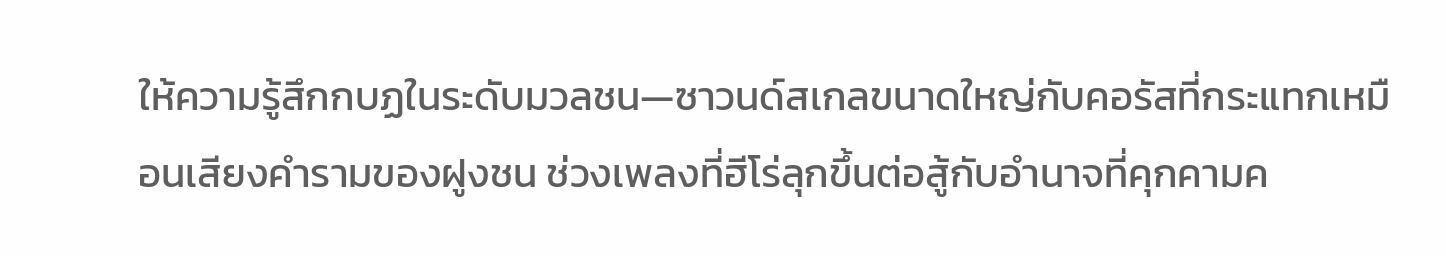ให้ความรู้สึกกบฏในระดับมวลชน—ซาวนด์สเกลขนาดใหญ่กับคอรัสที่กระแทกเหมือนเสียงคำรามของฝูงชน ช่วงเพลงที่ฮีโร่ลุกขึ้นต่อสู้กับอำนาจที่คุกคามค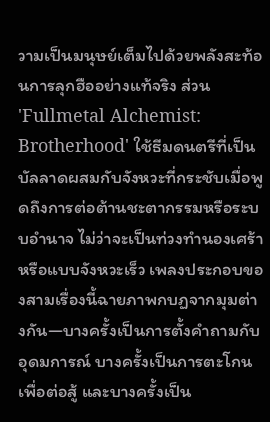วามเป็นมนุษย์เต็มไปด้วยพลังสะท้อนการลุกฮืออย่างแท้จริง ส่วน 'Fullmetal Alchemist: Brotherhood' ใช้ธีมดนตรีที่เป็นบัลลาดผสมกับจังหวะที่กระชับเมื่อพูดถึงการต่อต้านชะตากรรมหรือระบบอำนาจ ไม่ว่าจะเป็นท่วงทำนองเศร้าหรือแบบจังหวะเร็ว เพลงประกอบของสามเรื่องนี้ฉายภาพกบฏจากมุมต่างกัน—บางครั้งเป็นการตั้งคำถามกับอุดมการณ์ บางครั้งเป็นการตะโกนเพื่อต่อสู้ และบางครั้งเป็น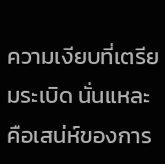ความเงียบที่เตรียมระเบิด นั่นแหละคือเสน่ห์ของการ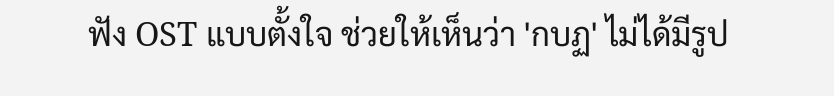ฟัง OST แบบตั้งใจ ช่วยให้เห็นว่า 'กบฏ' ไม่ได้มีรูป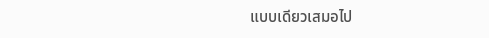แบบเดียวเสมอไป